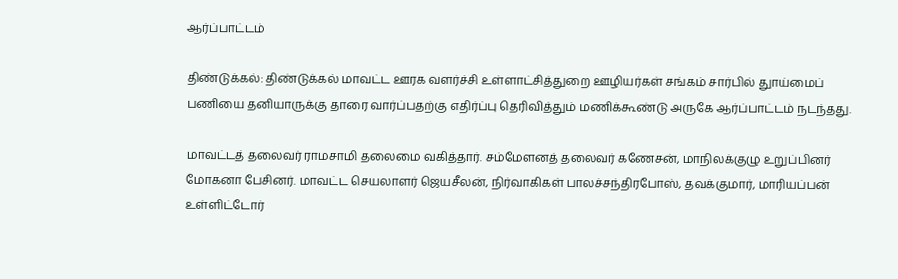ஆர்ப்பாட்டம்

திண்டுக்கல்: திண்டுக்கல் மாவட்ட ஊரக வளர்ச்சி உள்ளாட்சித்துறை ஊழியர்கள் சங்கம் சார்பில் துாய்மைப் பணியை தனியாருக்கு தாரை வார்ப்பதற்கு எதிர்ப்பு தெரிவித்தும் மணிக்கூண்டு அருகே ஆர்ப்பாட்டம் நடந்தது.

மாவட்டத் தலைவர் ராமசாமி தலைமை வகித்தார். சம்மேளனத் தலைவர் கணேசன், மாநிலக்குழு உறுப்பினர் மோகனா பேசினர். மாவட்ட செயலாளர் ஜெயசீலன், நிர்வாகிகள் பாலச்சந்திரபோஸ், தவக்குமார், மாரியப்பன் உள்ளிட்டோர்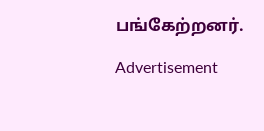பங்கேற்றனர்.

Advertisement